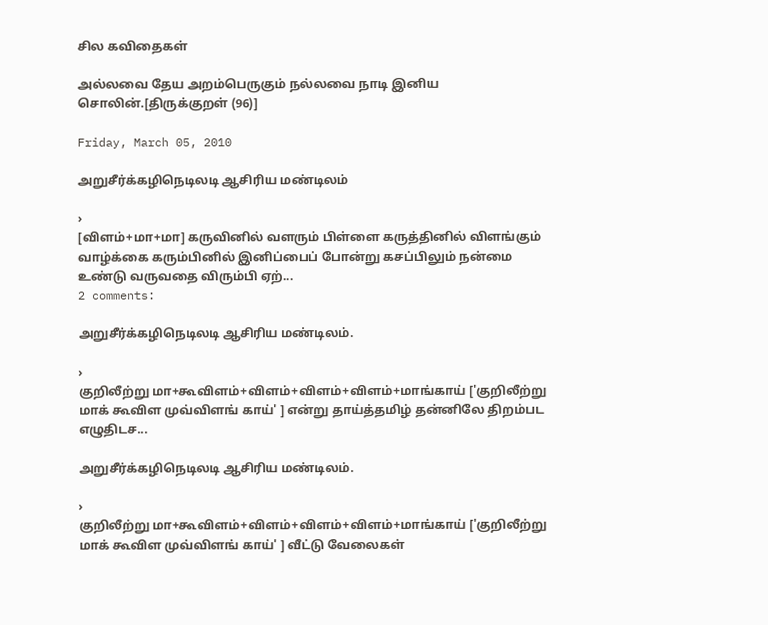சில கவிதைகள்

அல்லவை தேய அறம்பெருகும் நல்லவை நாடி இனிய சொலின்.[திருக்குறள் (96)]

Friday, March 05, 2010

அறுசீர்க்கழிநெடிலடி ஆசிரிய மண்டிலம்

›
[விளம்+மா+மா] கருவினில் வளரும் பிள்ளை கருத்தினில் விளங்கும் வாழ்க்கை கரும்பினில் இனிப்பைப் போன்று கசப்பிலும் நன்மை உண்டு வருவதை விரும்பி ஏற்...
2 comments:

அறுசீர்க்கழிநெடிலடி ஆசிரிய மண்டிலம்.

›
குறிலீற்று மா+கூவிளம்+விளம்+விளம்+விளம்+மாங்காய் ['குறிலீற்று மாக் கூவிள முவ்விளங் காய்' ] என்று தாய்த்தமிழ் தன்னிலே திறம்பட எழுதிடச...

அறுசீர்க்கழிநெடிலடி ஆசிரிய மண்டிலம்.

›
குறிலீற்று மா+கூவிளம்+விளம்+விளம்+விளம்+மாங்காய் ['குறிலீற்று மாக் கூவிள முவ்விளங் காய்' ] வீட்டு வேலைகள்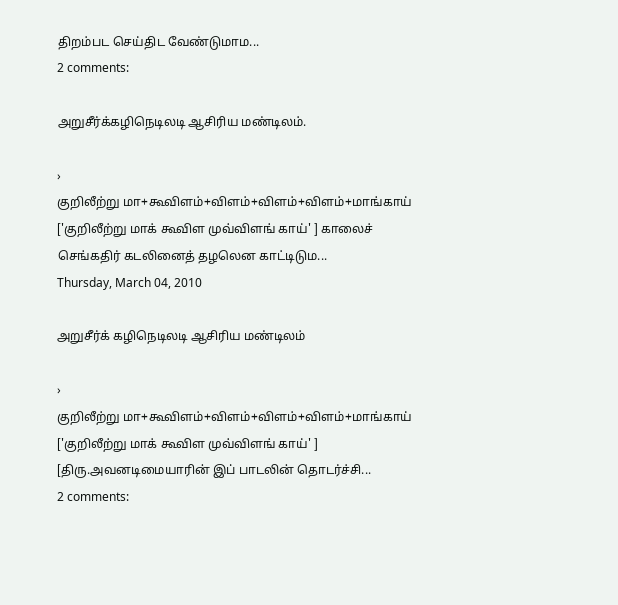திறம்பட செய்திட வேண்டுமாம...
2 comments:

அறுசீர்க்கழிநெடிலடி ஆசிரிய மண்டிலம்.

›
குறிலீற்று மா+கூவிளம்+விளம்+விளம்+விளம்+மாங்காய் ['குறிலீற்று மாக் கூவிள முவ்விளங் காய்' ] காலைச் செங்கதிர் கடலினைத் தழலென காட்டிடும...
Thursday, March 04, 2010

அறுசீர்க் கழிநெடிலடி ஆசிரிய மண்டிலம்

›
குறிலீற்று மா+கூவிளம்+விளம்+விளம்+விளம்+மாங்காய் ['குறிலீற்று மாக் கூவிள முவ்விளங் காய்' ] [திரு.அவனடிமையாரின் இப் பாடலின் தொடர்ச்சி...
2 comments: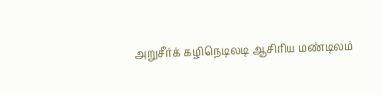அறுசீர்க் கழிநெடிலடி ஆசிரிய மண்டிலம்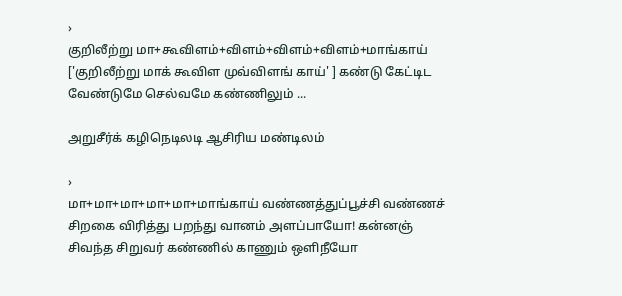›
குறிலீற்று மா+கூவிளம்+விளம்+விளம்+விளம்+மாங்காய் ['குறிலீற்று மாக் கூவிள முவ்விளங் காய்' ] கண்டு கேட்டிட வேண்டுமே செல்வமே கண்ணிலும் ...

அறுசீர்க் கழிநெடிலடி ஆசிரிய மண்டிலம்

›
மா+மா+மா+மா+மா+மாங்காய் வண்ணத்துப்பூச்சி வண்ணச் சிறகை விரித்து பறந்து வானம் அளப்பாயோ! கன்னஞ் சிவந்த சிறுவர் கண்ணில் காணும் ஒளிநீயோ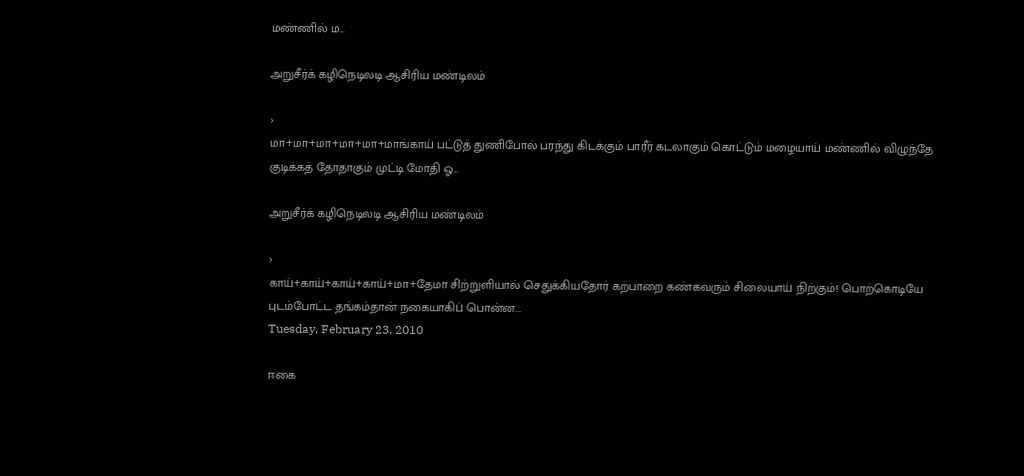மண்ணில் ம...

அறுசீர்க் கழிநெடிலடி ஆசிரிய மண்டிலம்

›
மா+மா+மா+மா+மா+மாங்காய் பட்டுத் துணிபோல் பரந்து கிடக்கும் பாரீர் கடலாகும் கொட்டும் மழையாய் மண்ணில் விழுந்தே குடிக்கத் தோதாகும் முட்டி மோதி ஓ...

அறுசீர்க் கழிநெடிலடி ஆசிரிய மண்டிலம்

›
காய்+காய்+காய்+காய்+மா+தேமா சிற்றுளியால் செதுக்கியதோர் கற்பாறை கண்கவரும் சிலையாய் நிற்கும்! பொற்கொடியே புடம்போட்ட தங்கம்தான் நகையாகிப் பொன்ன...
Tuesday, February 23, 2010

ஈகை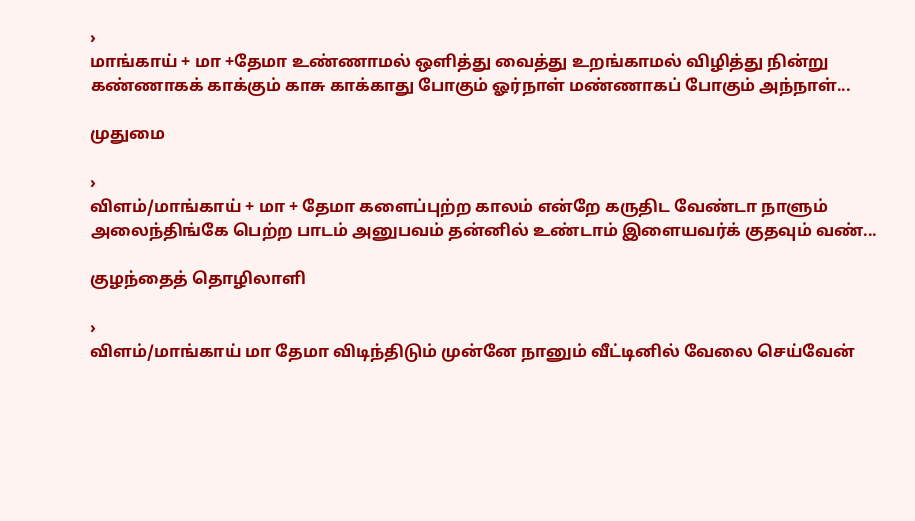›
மாங்காய் + மா +தேமா உண்ணாமல் ஒளித்து வைத்து உறங்காமல் விழித்து நின்று கண்ணாகக் காக்கும் காசு காக்காது போகும் ஓர்நாள் மண்ணாகப் போகும் அந்நாள்...

முதுமை

›
விளம்/மாங்காய் + மா + தேமா களைப்புற்ற காலம் என்றே கருதிட வேண்டா நாளும் அலைந்திங்கே பெற்ற பாடம் அனுபவம் தன்னில் உண்டாம் இளையவர்க் குதவும் வண்...

குழந்தைத் தொழிலாளி

›
விளம்/மாங்காய் மா தேமா விடிந்திடும் முன்னே நானும் வீட்டினில் வேலை செய்வேன்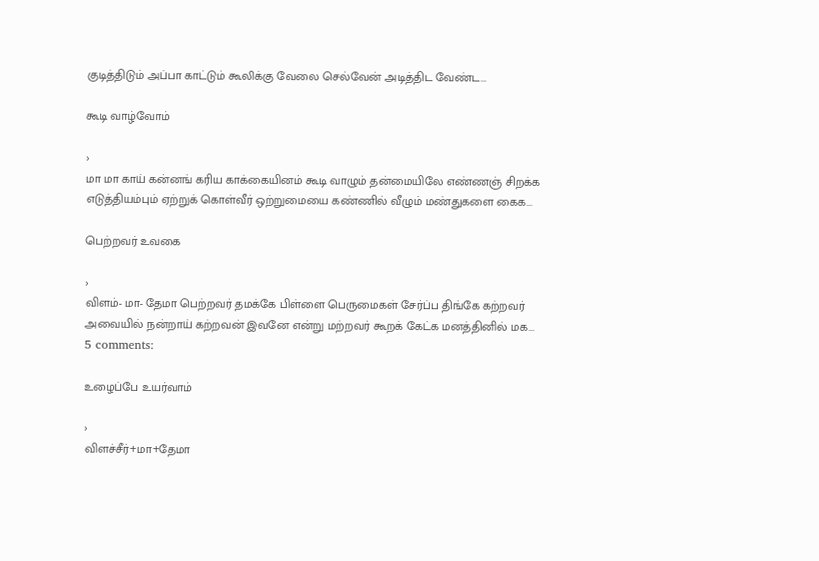குடித்திடும் அப்பா காட்டும் கூலிக்கு வேலை செல்வேன் அடித்திட வேண்ட...

கூடி வாழ்வோம்

›
மா மா காய் கன்னங் கரிய காக்கையினம் கூடி வாழும் தன்மையிலே எண்ணஞ் சிறக்க எடுத்தியம்பும் ஏற்றுக் கொள்வீர் ஒற்றுமையை கண்ணில் வீழும் மண்துகளை கைக...

பெற்றவர் உவகை

›
விளம்- மா- தேமா பெற்றவர் தமக்கே பிள்ளை பெருமைகள் சேர்ப்ப திங்கே கற்றவர் அவையில் நன்றாய் கற்றவன் இவனே என்று மற்றவர் கூறக் கேட்க மனத்தினில் மக...
5 comments:

உழைப்பே உயர்வாம்

›
விளச்சீர்+மா+தேமா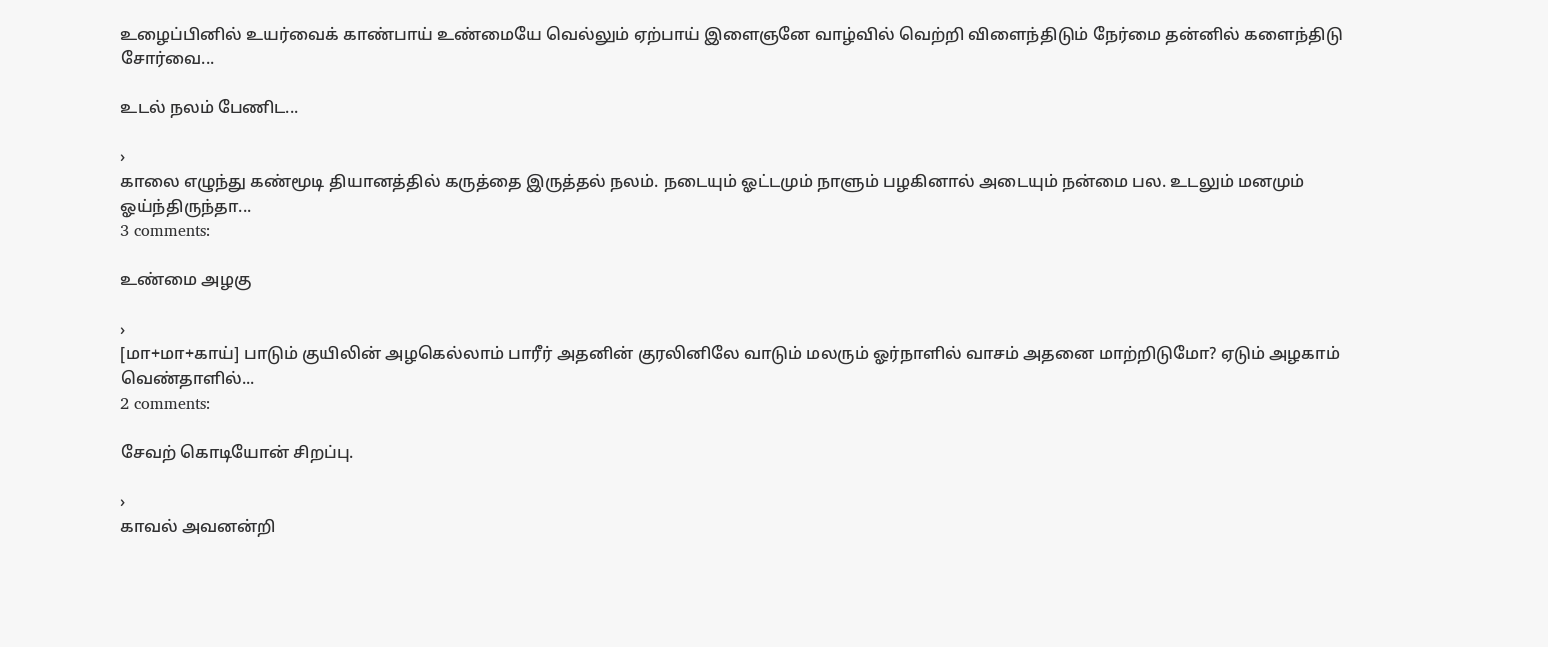உழைப்பினில் உயர்வைக் காண்பாய் உண்மையே வெல்லும் ஏற்பாய் இளைஞனே வாழ்வில் வெற்றி விளைந்திடும் நேர்மை தன்னில் களைந்திடு சோர்வை...

உடல் நலம் பேணிட...

›
காலை எழுந்து கண்மூடி தியானத்தில் கருத்தை இருத்தல் நலம். நடையும் ஓட்டமும் நாளும் பழகினால் அடையும் நன்மை பல. உடலும் மனமும் ஓய்ந்திருந்தா...
3 comments:

உண்மை அழகு

›
[மா+மா+காய்] பாடும் குயிலின் அழகெல்லாம் பாரீர் அதனின் குரலினிலே வாடும் மலரும் ஓர்நாளில் வாசம் அதனை மாற்றிடுமோ? ஏடும் அழகாம் வெண்தாளில்...
2 comments:

சேவற் கொடியோன் சிறப்பு.

›
காவல் அவனன்றி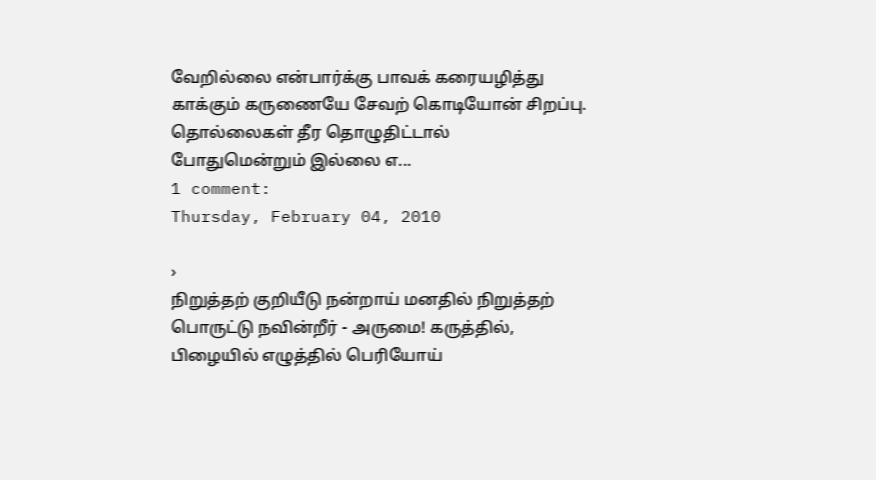வேறில்லை என்பார்க்கு பாவக் கரையழித்து காக்கும் கருணையே சேவற் கொடியோன் சிறப்பு. தொல்லைகள் தீர தொழுதிட்டால் போதுமென்றும் இல்லை எ...
1 comment:
Thursday, February 04, 2010

›
நிறுத்தற் குறியீடு நன்றாய் மனதில் நிறுத்தற் பொருட்டு நவின்றீர் - அருமை! கருத்தில், பிழையில் எழுத்தில் பெரியோய்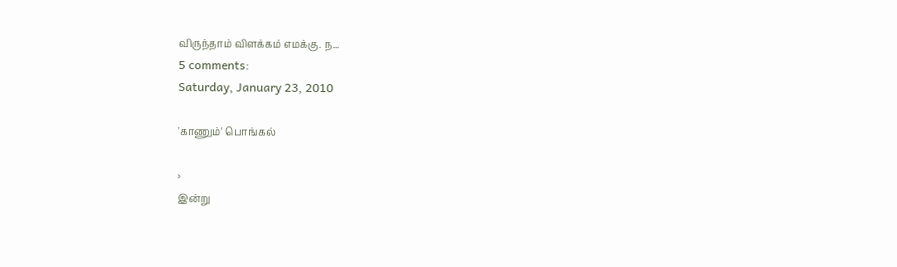விருந்தாம் விளக்கம் எமக்கு. ந...
5 comments:
Saturday, January 23, 2010

'காணும்' பொங்கல்

›
இன்று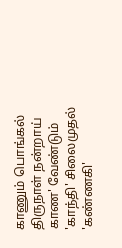காணும் பொங்கல் திருநாள் நன்றாய் காண' வேண்டும் 'காந்தி' சிலைமுதல் 'கண்ணகி'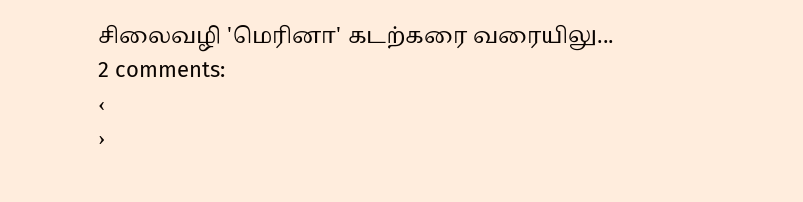சிலைவழி 'மெரினா' கடற்கரை வரையிலு...
2 comments:
‹
›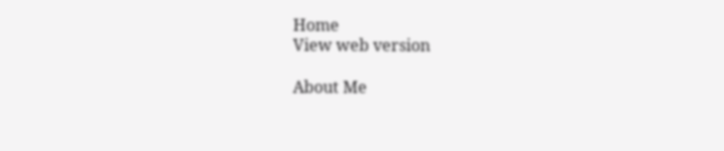Home
View web version

About Me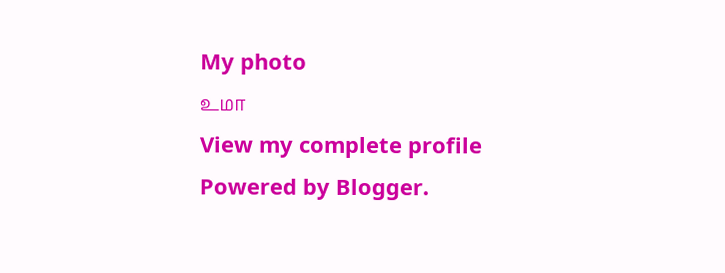My photo
உமா
View my complete profile
Powered by Blogger.